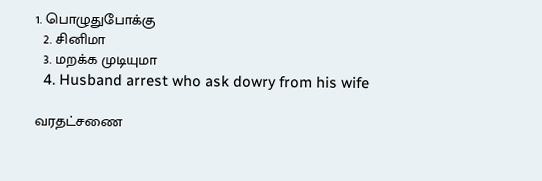1. பொழுதுபோக்கு
  2. சினிமா
  3. மற‌க்க முடி‌யுமா
  4. Husband arrest who ask dowry from his wife

வரதட்சணை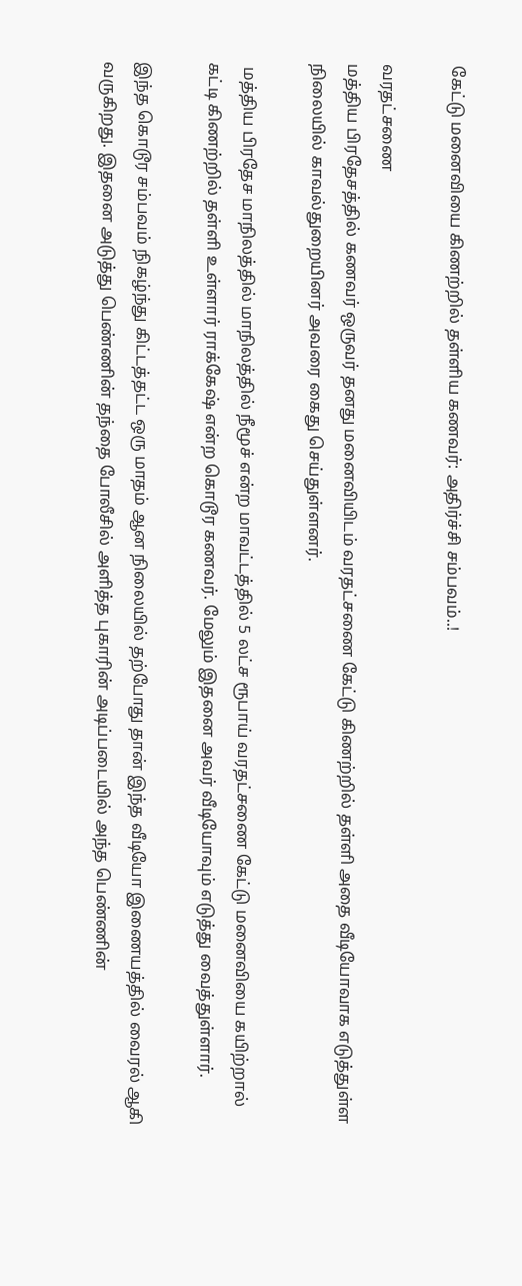கேட்டு மனைவியை கிணற்றில் தள்ளிய கணவர்: அதிர்ச்சி சம்பவம்..!

வரதட்சணை
மத்திய பிரதேசத்தில் கணவர் ஒருவர் தனது மனைவியிடம் வரதட்சணை கேட்டு கிணற்றில் தள்ளி அதை வீடியோவாக எடுத்துள்ள நிலையில் காவல்துறையினர் அவரை கைது செய்துள்ளனர்.

 மத்திய பிரதேச மாநிலத்தில் மாநிலத்தில் நீமூச் என்ற மாவட்டத்தில் 5 லட்ச ரூபாய் வரதட்சணை கேட்டு மனைவியை கயிற்றால் கட்டி கிணற்றில் தள்ளி உள்ளார் ராக்கேஷ் என்ற கொடூர கணவர். மேலும் இதனை அவர் வீடியோவும் எடுத்து வைத்துள்ளார்.

இந்த கொடூர சம்பவம் நிகழ்ந்து கிட்டத்தட்ட ஒரு மாதம் ஆன நிலையில் தற்போது தான் இந்த வீடியோ இணையத்தில் வைரல் ஆகி வருகிறது. இதனை அடுத்து பெண்ணின் தந்தை போலீசில் அளித்த புகாரின் அடிப்படையில் அந்த பெண்ணின்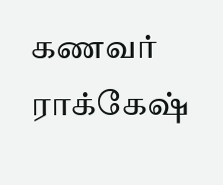கணவர் ராக்கேஷ்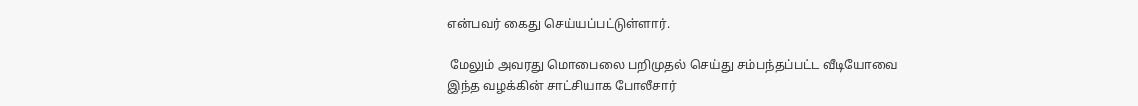என்பவர் கைது செய்யப்பட்டுள்ளார்.

 மேலும் அவரது மொபைலை பறிமுதல் செய்து சம்பந்தப்பட்ட வீடியோவை இந்த வழக்கின் சாட்சியாக போலீசார்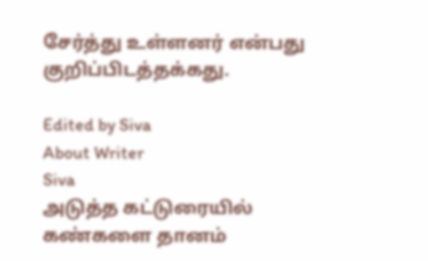சேர்த்து உள்ளனர் என்பது குறிப்பிடத்தக்கது.

Edited by Siva
About Writer
Siva
அடுத்த கட்டுரையில்
கண்களை தானம்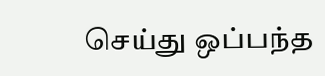செய்து ஒப்பந்த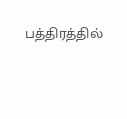பத்திரத்தில்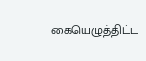கையெழுத்திட்ட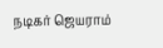நடிகர் ஜெயராம்